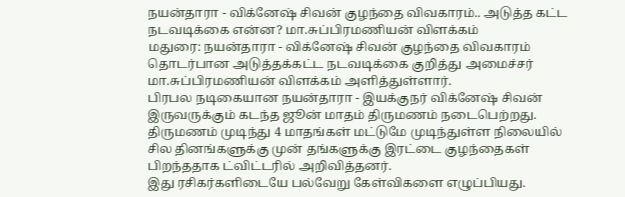நயன்தாரா - விக்னேஷ் சிவன் குழந்தை விவகாரம்.. அடுத்த கட்ட நடவடிக்கை என்ன? மா.சுப்பிரமணியன் விளக்கம்
மதுரை: நயன்தாரா - விக்னேஷ் சிவன் குழந்தை விவகாரம் தொடர்பான அடுத்தக்கட்ட நடவடிக்கை குறித்து அமைச்சர் மா.சுப்பிரமணியன் விளக்கம் அளித்துள்ளார்.
பிரபல நடிகையான நயன்தாரா - இயக்குநர் விக்னேஷ் சிவன் இருவருக்கும் கடந்த ஜூன் மாதம் திருமணம் நடைபெற்றது. திருமணம் முடிந்து 4 மாதங்கள் மட்டுமே முடிந்துள்ள நிலையில் சில தினங்களுக்கு முன் தங்களுக்கு இரட்டை குழந்தைகள் பிறந்ததாக ட்விட்டரில் அறிவித்தனர்.
இது ரசிகர்களிடையே பல்வேறு கேள்விகளை எழுப்பியது.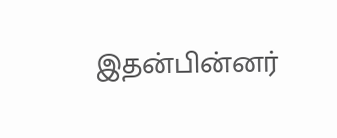இதன்பின்னர்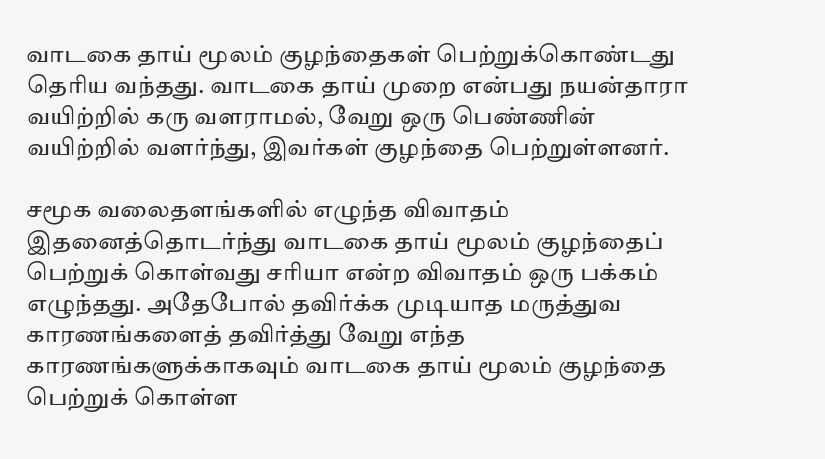வாடகை தாய் மூலம் குழந்தைகள் பெற்றுக்கொண்டது தெரிய வந்தது. வாடகை தாய் முறை என்பது நயன்தாரா வயிற்றில் கரு வளராமல், வேறு ஒரு பெண்ணின் வயிற்றில் வளர்ந்து, இவர்கள் குழந்தை பெற்றுள்ளனர்.

சமூக வலைதளங்களில் எழுந்த விவாதம்
இதனைத்தொடர்ந்து வாடகை தாய் மூலம் குழந்தைப் பெற்றுக் கொள்வது சரியா என்ற விவாதம் ஒரு பக்கம் எழுந்தது. அதேபோல் தவிர்க்க முடியாத மருத்துவ காரணங்களைத் தவிர்த்து வேறு எந்த காரணங்களுக்காகவும் வாடகை தாய் மூலம் குழந்தை பெற்றுக் கொள்ள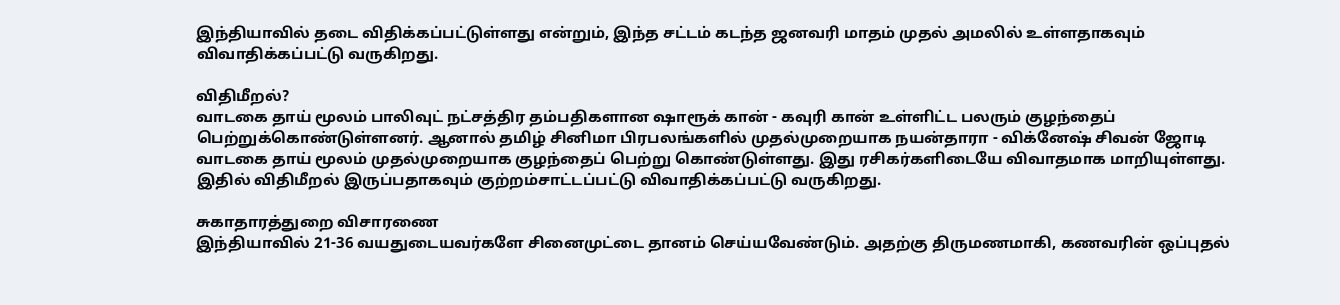இந்தியாவில் தடை விதிக்கப்பட்டுள்ளது என்றும், இந்த சட்டம் கடந்த ஜனவரி மாதம் முதல் அமலில் உள்ளதாகவும் விவாதிக்கப்பட்டு வருகிறது.

விதிமீறல்?
வாடகை தாய் மூலம் பாலிவுட் நட்சத்திர தம்பதிகளான ஷாரூக் கான் - கவுரி கான் உள்ளிட்ட பலரும் குழந்தைப் பெற்றுக்கொண்டுள்ளனர். ஆனால் தமிழ் சினிமா பிரபலங்களில் முதல்முறையாக நயன்தாரா - விக்னேஷ் சிவன் ஜோடி வாடகை தாய் மூலம் முதல்முறையாக குழந்தைப் பெற்று கொண்டுள்ளது. இது ரசிகர்களிடையே விவாதமாக மாறியுள்ளது. இதில் விதிமீறல் இருப்பதாகவும் குற்றம்சாட்டப்பட்டு விவாதிக்கப்பட்டு வருகிறது.

சுகாதாரத்துறை விசாரணை
இந்தியாவில் 21-36 வயதுடையவர்களே சினைமுட்டை தானம் செய்யவேண்டும். அதற்கு திருமணமாகி, கணவரின் ஒப்புதல்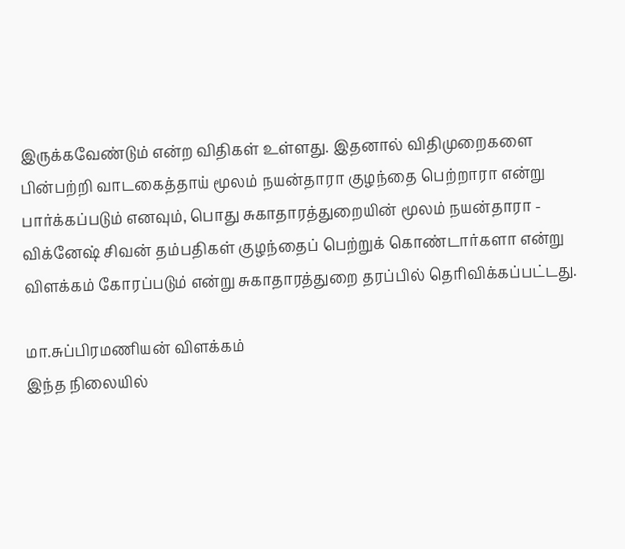இருக்கவேண்டும் என்ற விதிகள் உள்ளது. இதனால் விதிமுறைகளை பின்பற்றி வாடகைத்தாய் மூலம் நயன்தாரா குழந்தை பெற்றாரா என்று பார்க்கப்படும் எனவும், பொது சுகாதாரத்துறையின் மூலம் நயன்தாரா - விக்னேஷ் சிவன் தம்பதிகள் குழந்தைப் பெற்றுக் கொண்டார்களா என்று விளக்கம் கோரப்படும் என்று சுகாதாரத்துறை தரப்பில் தெரிவிக்கப்பட்டது.

மா.சுப்பிரமணியன் விளக்கம்
இந்த நிலையில்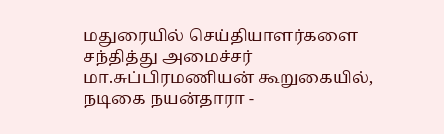மதுரையில் செய்தியாளர்களை சந்தித்து அமைச்சர் மா.சுப்பிரமணியன் கூறுகையில், நடிகை நயன்தாரா -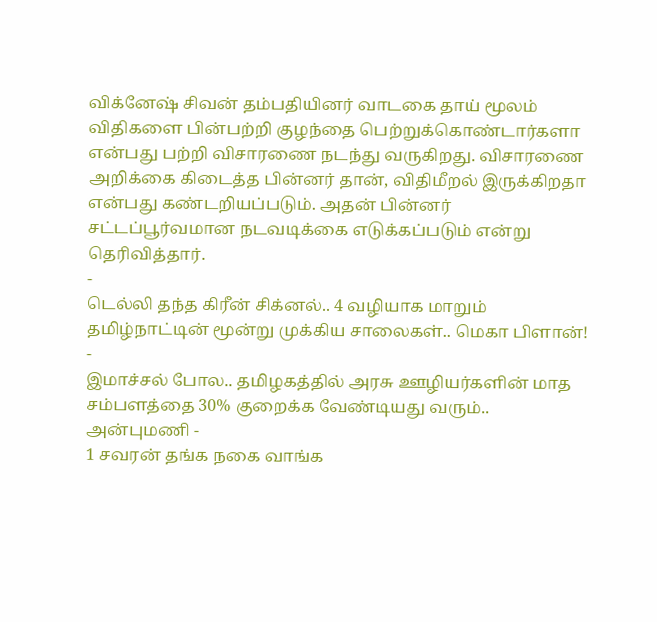விக்னேஷ் சிவன் தம்பதியினர் வாடகை தாய் மூலம் விதிகளை பின்பற்றி குழந்தை பெற்றுக்கொண்டார்களா என்பது பற்றி விசாரணை நடந்து வருகிறது. விசாரணை அறிக்கை கிடைத்த பின்னர் தான், விதிமீறல் இருக்கிறதா என்பது கண்டறியப்படும். அதன் பின்னர் சட்டப்பூர்வமான நடவடிக்கை எடுக்கப்படும் என்று தெரிவித்தார்.
-
டெல்லி தந்த கிரீன் சிக்னல்.. 4 வழியாக மாறும் தமிழ்நாட்டின் மூன்று முக்கிய சாலைகள்.. மெகா பிளான்! -
இமாச்சல் போல.. தமிழகத்தில் அரசு ஊழியர்களின் மாத சம்பளத்தை 30% குறைக்க வேண்டியது வரும்.. அன்புமணி -
1 சவரன் தங்க நகை வாங்க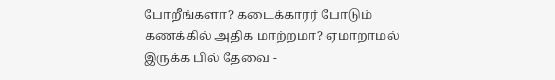போறீங்களா? கடைக்காரர் போடும் கணக்கில் அதிக மாற்றமா? ஏமாறாமல் இருக்க பில் தேவை -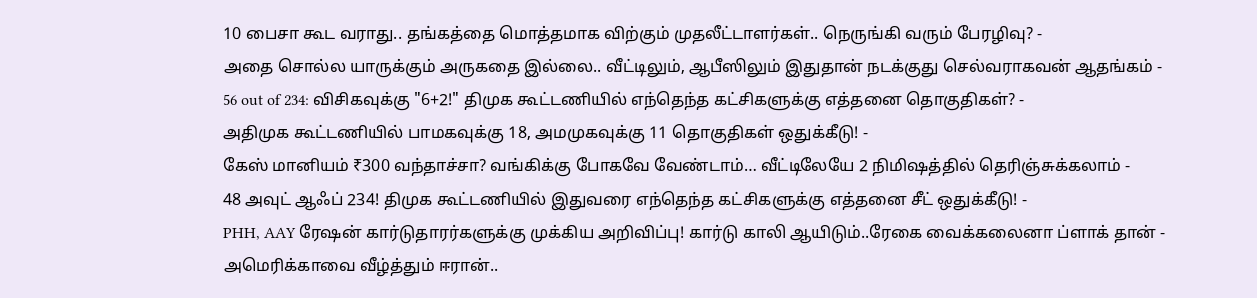10 பைசா கூட வராது.. தங்கத்தை மொத்தமாக விற்கும் முதலீட்டாளர்கள்.. நெருங்கி வரும் பேரழிவு? -
அதை சொல்ல யாருக்கும் அருகதை இல்லை.. வீட்டிலும், ஆபீஸிலும் இதுதான் நடக்குது செல்வராகவன் ஆதங்கம் -
56 out of 234: விசிகவுக்கு "6+2!" திமுக கூட்டணியில் எந்தெந்த கட்சிகளுக்கு எத்தனை தொகுதிகள்? -
அதிமுக கூட்டணியில் பாமகவுக்கு 18, அமமுகவுக்கு 11 தொகுதிகள் ஒதுக்கீடு! -
கேஸ் மானியம் ₹300 வந்தாச்சா? வங்கிக்கு போகவே வேண்டாம்… வீட்டிலேயே 2 நிமிஷத்தில் தெரிஞ்சுக்கலாம் -
48 அவுட் ஆஃப் 234! திமுக கூட்டணியில் இதுவரை எந்தெந்த கட்சிகளுக்கு எத்தனை சீட் ஒதுக்கீடு! -
PHH, AAY ரேஷன் கார்டுதாரர்களுக்கு முக்கிய அறிவிப்பு! கார்டு காலி ஆயிடும்..ரேகை வைக்கலைனா ப்ளாக் தான் -
அமெரிக்காவை வீழ்த்தும் ஈரான்..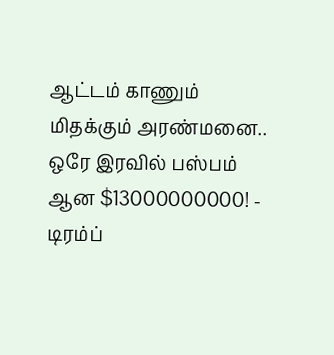ஆட்டம் காணும் மிதக்கும் அரண்மனை.. ஒரே இரவில் பஸ்பம் ஆன $13000000000! -
டிரம்ப்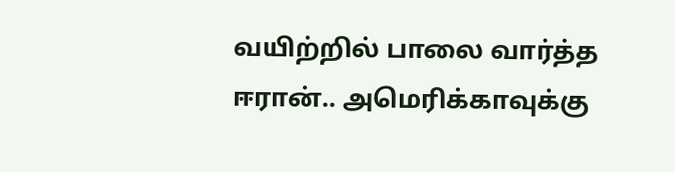வயிற்றில் பாலை வார்த்த ஈரான்.. அமெரிக்காவுக்கு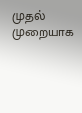முதல் முறையாக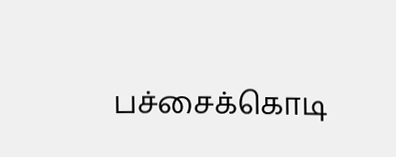பச்சைக்கொடி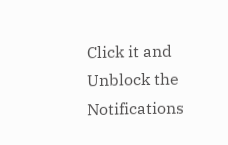Click it and Unblock the Notifications